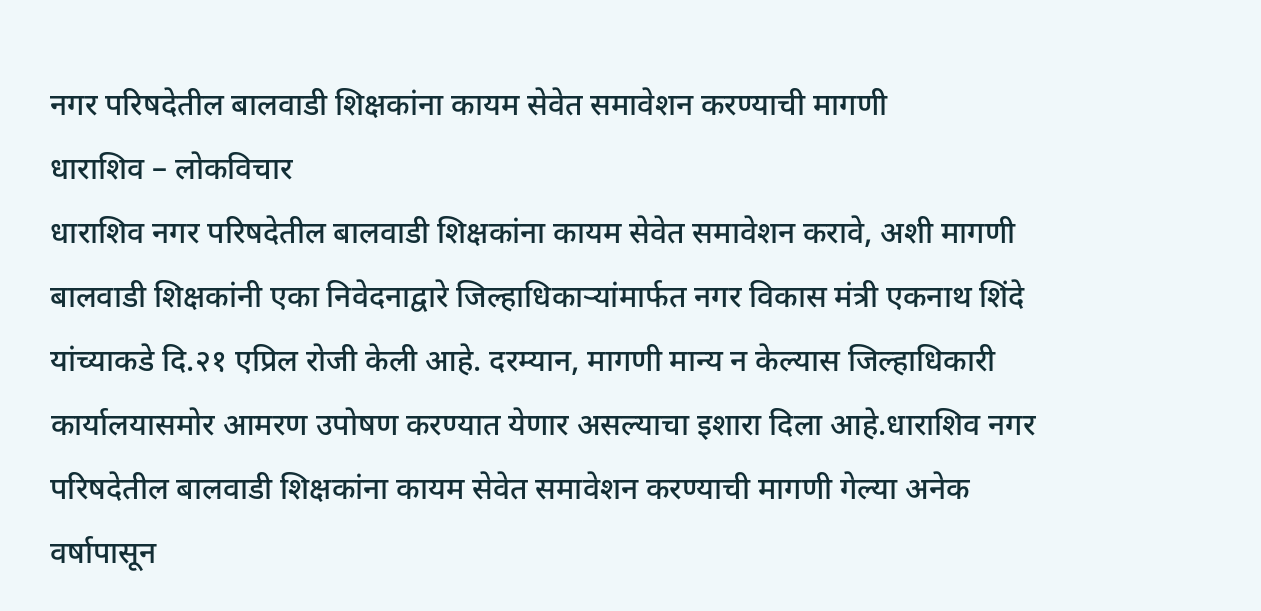नगर परिषदेतील बालवाडी शिक्षकांना कायम सेवेत समावेशन करण्याची मागणी
धाराशिव – लोकविचार
धाराशिव नगर परिषदेतील बालवाडी शिक्षकांना कायम सेवेत समावेशन करावे, अशी मागणी बालवाडी शिक्षकांनी एका निवेदनाद्वारे जिल्हाधिकाऱ्यांमार्फत नगर विकास मंत्री एकनाथ शिंदे यांच्याकडे दि.२१ एप्रिल रोजी केली आहे. दरम्यान, मागणी मान्य न केल्यास जिल्हाधिकारी कार्यालयासमोर आमरण उपोषण करण्यात येणार असल्याचा इशारा दिला आहे.धाराशिव नगर परिषदेतील बालवाडी शिक्षकांना कायम सेवेत समावेशन करण्याची मागणी गेल्या अनेक वर्षापासून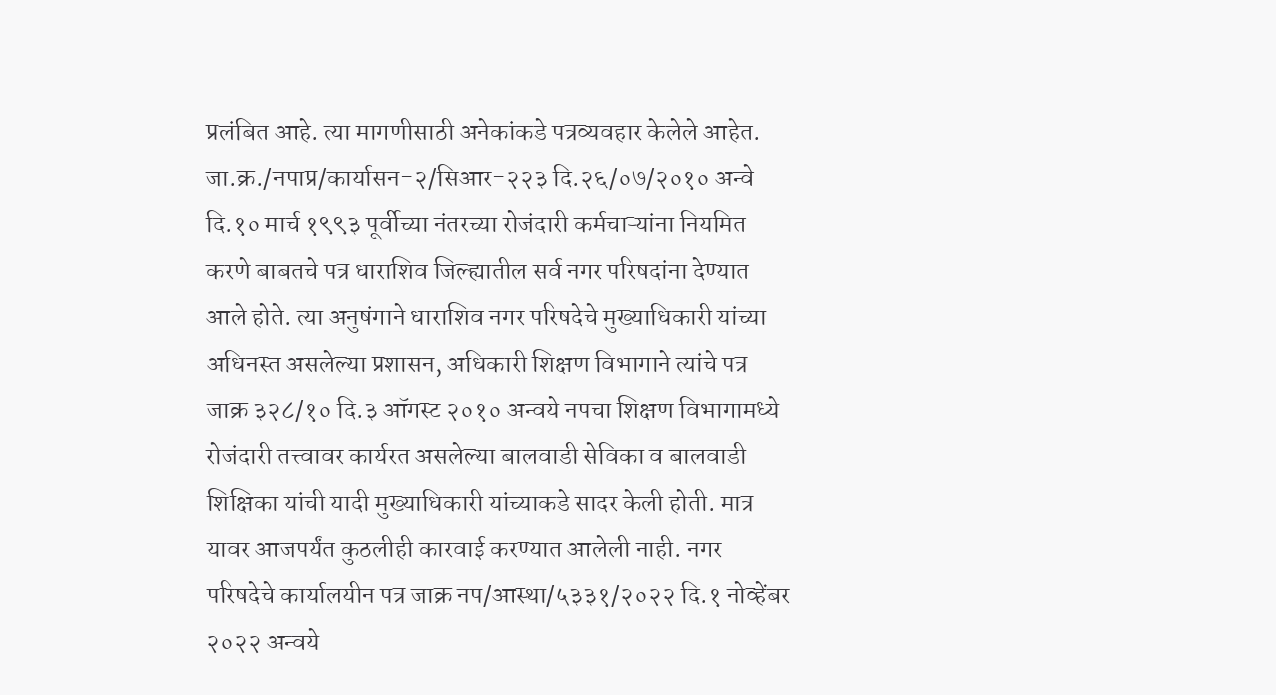प्रलंबित आहे. त्या मागणीसाठी अनेकांकडे पत्रव्यवहार केलेले आहेत. जा.क्र./नपाप्र/कार्यासन-२/सिआर-२२३ दि.२६/०७/२०१० अन्वे दि.१० मार्च १९९३ पूर्वीच्या नंतरच्या रोजंदारी कर्मचाऱ्यांना नियमित करणे बाबतचे पत्र धाराशिव जिल्ह्यातील सर्व नगर परिषदांना देण्यात आले होते. त्या अनुषंगाने धाराशिव नगर परिषदेचे मुख्याधिकारी यांच्या अधिनस्त असलेल्या प्रशासन, अधिकारी शिक्षण विभागाने त्यांचे पत्र जाक्र ३२८/१० दि.३ ऑगस्ट २०१० अन्वये नपचा शिक्षण विभागामध्ये रोजंदारी तत्त्वावर कार्यरत असलेल्या बालवाडी सेविका व बालवाडी शिक्षिका यांची यादी मुख्याधिकारी यांच्याकडे सादर केली होती. मात्र यावर आजपर्यंत कुठलीही कारवाई करण्यात आलेली नाही. नगर परिषदेचे कार्यालयीन पत्र जाक्र नप/आस्था/५३३१/२०२२ दि.१ नोव्हेंबर २०२२ अन्वये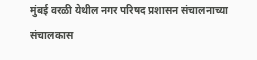मुंबई वरळी येथील नगर परिषद प्रशासन संचालनाच्या संचालकास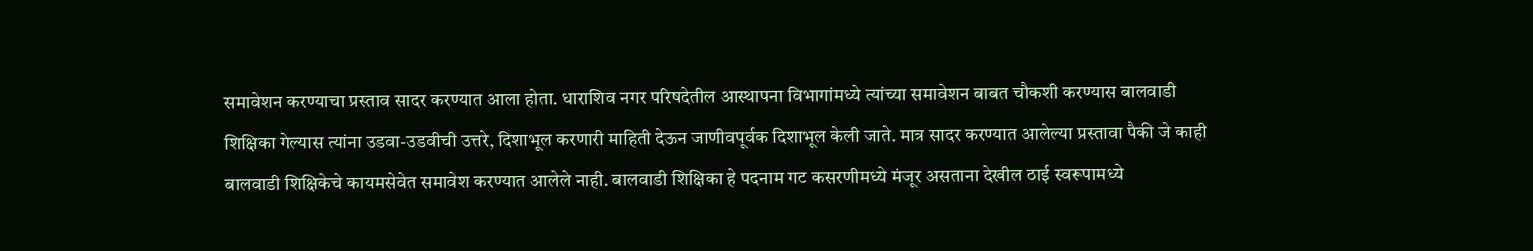समावेशन करण्याचा प्रस्ताव सादर करण्यात आला होता. धाराशिव नगर परिषदेतील आस्थापना विभागांमध्ये त्यांच्या समावेशन बाबत चौकशी करण्यास बालवाडी शिक्षिका गेल्यास त्यांना उडवा-उडवीची उत्तरे, दिशाभूल करणारी माहिती देऊन जाणीवपूर्वक दिशाभूल केली जाते. मात्र सादर करण्यात आलेल्या प्रस्तावा पैकी जे काही बालवाडी शिक्षिकेचे कायमसेवेत समावेश करण्यात आलेले नाही. बालवाडी शिक्षिका हे पदनाम गट कसरणीमध्ये मंजूर असताना देखील ठाई स्वरूपामध्ये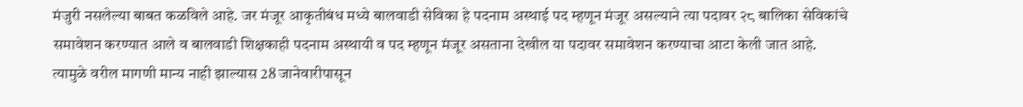मंजुरी नसलेल्या बाबत कळविले आहे. जर मंजूर आकृतीबंध मध्ये बालवाडी सेविका हे पदनाम अस्थाई पद म्हणून मंजूर असल्याने त्या पदावर २८ बालिका सेविकांचे समावेशन करण्यात आले व बालवाडी शिक्षकाही पदनाम अस्थायी व पद म्हणून मंजूर असताना देखील या पदावर समावेशन करण्याचा आटा केली जात आहे. त्यामुळे वरील मागणी मान्य नाही झाल्यास 28 जानेवारीपासून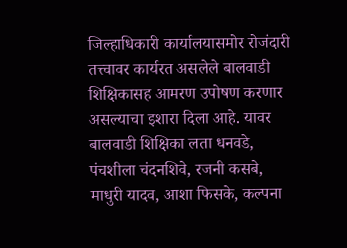जिल्हाधिकारी कार्यालयासमोर रोजंदारी तत्त्वावर कार्यरत असलेले बालवाडी शिक्षिकासह आमरण उपोषण करणार असल्याचा इशारा दिला आहे. यावर बालवाडी शिक्षिका लता धनवडे, पंचशीला चंदनशिवे, रजनी कसबे, माधुरी यादव, आशा फिसके, कल्पना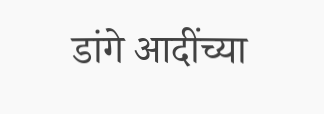डांगे आदींच्या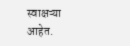स्वाक्षऱ्या आहेत.